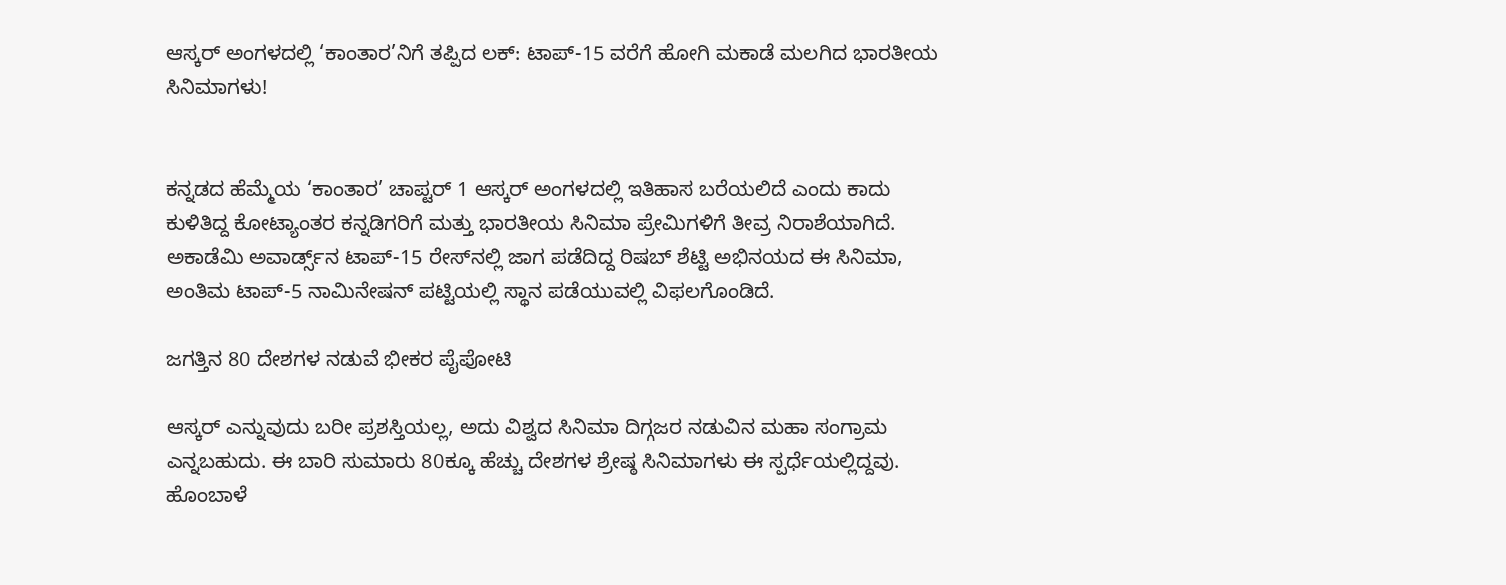ಆಸ್ಕರ್ ಅಂಗಳದಲ್ಲಿ ‘ಕಾಂತಾರ’ನಿಗೆ ತಪ್ಪಿದ ಲಕ್: ಟಾಪ್-15 ವರೆಗೆ ಹೋಗಿ ಮಕಾಡೆ ಮಲಗಿದ ಭಾರತೀಯ ಸಿನಿಮಾಗಳು!


ಕನ್ನಡದ ಹೆಮ್ಮೆಯ ‘ಕಾಂತಾರ’ ಚಾಪ್ಟರ್ 1 ಆಸ್ಕರ್ ಅಂಗಳದಲ್ಲಿ ಇತಿಹಾಸ ಬರೆಯಲಿದೆ ಎಂದು ಕಾದು ಕುಳಿತಿದ್ದ ಕೋಟ್ಯಾಂತರ ಕನ್ನಡಿಗರಿಗೆ ಮತ್ತು ಭಾರತೀಯ ಸಿನಿಮಾ ಪ್ರೇಮಿಗಳಿಗೆ ತೀವ್ರ ನಿರಾಶೆಯಾಗಿದೆ. ಅಕಾಡೆಮಿ ಅವಾರ್ಡ್ಸ್‌ನ ಟಾಪ್-15 ರೇಸ್‌ನಲ್ಲಿ ಜಾಗ ಪಡೆದಿದ್ದ ರಿಷಬ್ ಶೆಟ್ಟಿ ಅಭಿನಯದ ಈ ಸಿನಿಮಾ, ಅಂತಿಮ ಟಾಪ್-5 ನಾಮಿನೇಷನ್ ಪಟ್ಟಿಯಲ್ಲಿ ಸ್ಥಾನ ಪಡೆಯುವಲ್ಲಿ ವಿಫಲಗೊಂಡಿದೆ.

ಜಗತ್ತಿನ 80 ದೇಶಗಳ ನಡುವೆ ಭೀಕರ ಪೈಪೋಟಿ

ಆಸ್ಕರ್ ಎನ್ನುವುದು ಬರೀ ಪ್ರಶಸ್ತಿಯಲ್ಲ, ಅದು ವಿಶ್ವದ ಸಿನಿಮಾ ದಿಗ್ಗಜರ ನಡುವಿನ ಮಹಾ ಸಂಗ್ರಾಮ ಎನ್ನಬಹುದು. ಈ ಬಾರಿ ಸುಮಾರು 80ಕ್ಕೂ ಹೆಚ್ಚು ದೇಶಗಳ ಶ್ರೇಷ್ಠ ಸಿನಿಮಾಗಳು ಈ ಸ್ಪರ್ಧೆಯಲ್ಲಿದ್ದವು. ಹೊಂಬಾಳೆ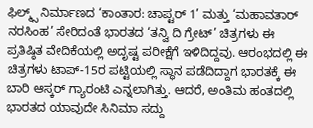ಫಿಲ್ಮ್ಸ್ ನಿರ್ಮಾಣದ ‘ಕಾಂತಾರ: ಚಾಪ್ಟರ್ 1’ ಮತ್ತು ‘ಮಹಾವತಾರ್ ನರಸಿಂಹ’ ಸೇರಿದಂತೆ ಭಾರತದ ‘ತನ್ವಿ ದಿ ಗ್ರೇಟ್’ ಚಿತ್ರಗಳು ಈ ಪ್ರತಿಷ್ಠಿತ ವೇದಿಕೆಯಲ್ಲಿ ಅದೃಷ್ಟ ಪರೀಕ್ಷೆಗೆ ಇಳಿದಿದ್ದವು. ಆರಂಭದಲ್ಲಿ ಈ ಚಿತ್ರಗಳು ಟಾಪ್-15ರ ಪಟ್ಟಿಯಲ್ಲಿ ಸ್ಥಾನ ಪಡೆದಿದ್ದಾಗ ಭಾರತಕ್ಕೆ ಈ ಬಾರಿ ಆಸ್ಕರ್ ಗ್ಯಾರಂಟಿ ಎನ್ನಲಾಗಿತ್ತು. ಆದರೆ, ಅಂತಿಮ ಹಂತದಲ್ಲಿ ಭಾರತದ ಯಾವುದೇ ಸಿನಿಮಾ ಸದ್ದು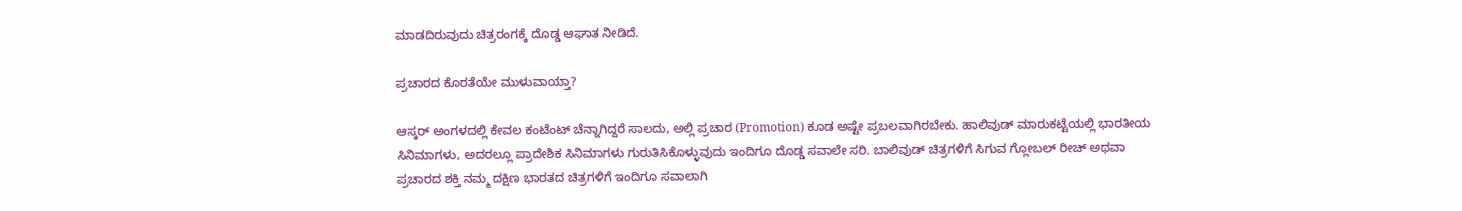ಮಾಡದಿರುವುದು ಚಿತ್ರರಂಗಕ್ಕೆ ದೊಡ್ಡ ಆಘಾತ ನೀಡಿದೆ.

ಪ್ರಚಾರದ ಕೊರತೆಯೇ ಮುಳುವಾಯ್ತಾ?

ಆಸ್ಕರ್ ಅಂಗಳದಲ್ಲಿ ಕೇವಲ ಕಂಟೆಂಟ್ ಚೆನ್ನಾಗಿದ್ದರೆ ಸಾಲದು, ಅಲ್ಲಿ ಪ್ರಚಾರ (Promotion) ಕೂಡ ಅಷ್ಟೇ ಪ್ರಬಲವಾಗಿರಬೇಕು. ಹಾಲಿವುಡ್ ಮಾರುಕಟ್ಟೆಯಲ್ಲಿ ಭಾರತೀಯ ಸಿನಿಮಾಗಳು, ಅದರಲ್ಲೂ ಪ್ರಾದೇಶಿಕ ಸಿನಿಮಾಗಳು ಗುರುತಿಸಿಕೊಳ್ಳುವುದು ಇಂದಿಗೂ ದೊಡ್ಡ ಸವಾಲೇ ಸರಿ. ಬಾಲಿವುಡ್ ಚಿತ್ರಗಳಿಗೆ ಸಿಗುವ ಗ್ಲೋಬಲ್ ರೀಚ್ ಅಥವಾ ಪ್ರಚಾರದ ಶಕ್ತಿ ನಮ್ಮ ದಕ್ಷಿಣ ಭಾರತದ ಚಿತ್ರಗಳಿಗೆ ಇಂದಿಗೂ ಸವಾಲಾಗಿ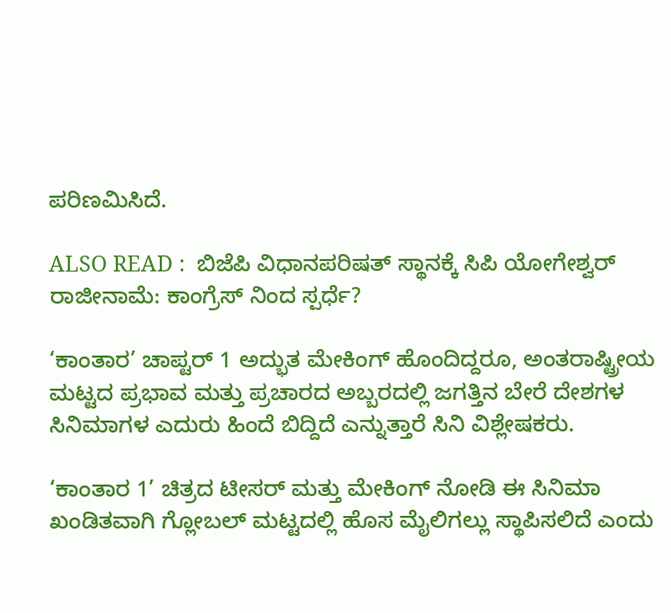ಪರಿಣಮಿಸಿದೆ.

ALSO READ :  ಬಿಜೆಪಿ ವಿಧಾನಪರಿಷತ್ ಸ್ಥಾನಕ್ಕೆ ಸಿಪಿ ಯೋಗೇಶ್ವರ್ ರಾಜೀನಾಮೆ: ಕಾಂಗ್ರೆಸ್ ನಿಂದ ಸ್ಪರ್ಧೆ?

‘ಕಾಂತಾರ’ ಚಾಪ್ಟರ್ 1 ಅದ್ಭುತ ಮೇಕಿಂಗ್ ಹೊಂದಿದ್ದರೂ, ಅಂತರಾಷ್ಟ್ರೀಯ ಮಟ್ಟದ ಪ್ರಭಾವ ಮತ್ತು ಪ್ರಚಾರದ ಅಬ್ಬರದಲ್ಲಿ ಜಗತ್ತಿನ ಬೇರೆ ದೇಶಗಳ ಸಿನಿಮಾಗಳ ಎದುರು ಹಿಂದೆ ಬಿದ್ದಿದೆ ಎನ್ನುತ್ತಾರೆ ಸಿನಿ ವಿಶ್ಲೇಷಕರು.

‘ಕಾಂತಾರ 1’ ಚಿತ್ರದ ಟೀಸರ್ ಮತ್ತು ಮೇಕಿಂಗ್ ನೋಡಿ ಈ ಸಿನಿಮಾ ಖಂಡಿತವಾಗಿ ಗ್ಲೋಬಲ್ ಮಟ್ಟದಲ್ಲಿ ಹೊಸ ಮೈಲಿಗಲ್ಲು ಸ್ಥಾಪಿಸಲಿದೆ ಎಂದು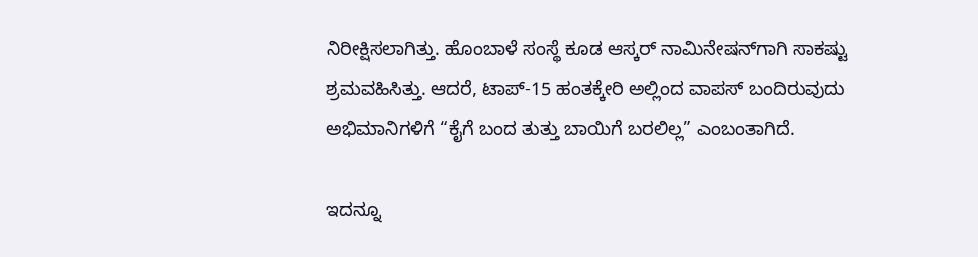ನಿರೀಕ್ಷಿಸಲಾಗಿತ್ತು. ಹೊಂಬಾಳೆ ಸಂಸ್ಥೆ ಕೂಡ ಆಸ್ಕರ್ ನಾಮಿನೇಷನ್‌ಗಾಗಿ ಸಾಕಷ್ಟು ಶ್ರಮವಹಿಸಿತ್ತು. ಆದರೆ, ಟಾಪ್-15 ಹಂತಕ್ಕೇರಿ ಅಲ್ಲಿಂದ ವಾಪಸ್ ಬಂದಿರುವುದು ಅಭಿಮಾನಿಗಳಿಗೆ “ಕೈಗೆ ಬಂದ ತುತ್ತು ಬಾಯಿಗೆ ಬರಲಿಲ್ಲ” ಎಂಬಂತಾಗಿದೆ.

ಇದನ್ನೂ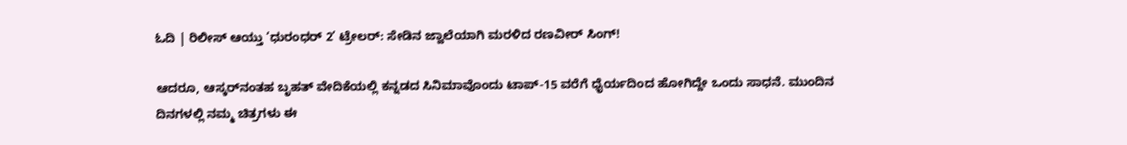ಓದಿ | ರಿಲೀಸ್ ಆಯ್ತು ‘ಧುರಂಧರ್ 2’ ಟ್ರೇಲರ್: ಸೇಡಿನ ಜ್ವಾಲೆಯಾಗಿ ಮರಳಿದ ರಣವೀರ್ ಸಿಂಗ್!

ಆದರೂ, ಆಸ್ಕರ್‌ನಂತಹ ಬೃಹತ್ ವೇದಿಕೆಯಲ್ಲಿ ಕನ್ನಡದ ಸಿನಿಮಾವೊಂದು ಟಾಪ್-15 ವರೆಗೆ ಧೈರ್ಯದಿಂದ ಹೋಗಿದ್ದೇ ಒಂದು ಸಾಧನೆ. ಮುಂದಿನ ದಿನಗಳಲ್ಲಿ ನಮ್ಮ ಚಿತ್ರಗಳು ಈ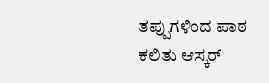ತಪ್ಪುಗಳಿಂದ ಪಾಠ ಕಲಿತು ಆಸ್ಕರ್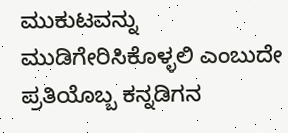ಮುಕುಟವನ್ನು ಮುಡಿಗೇರಿಸಿಕೊಳ್ಳಲಿ ಎಂಬುದೇ ಪ್ರತಿಯೊಬ್ಬ ಕನ್ನಡಿಗನ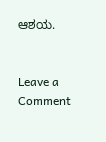ಆಶಯ.


Leave a Comment